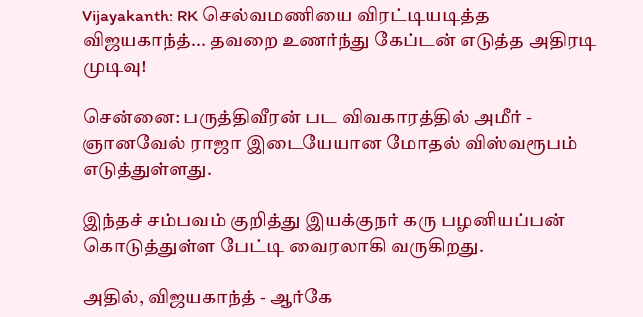Vijayakanth: RK செல்வமணியை விரட்டியடித்த விஜயகாந்த்... தவறை உணர்ந்து கேப்டன் எடுத்த அதிரடி முடிவு!

சென்னை: பருத்திவீரன் பட விவகாரத்தில் அமீர் - ஞானவேல் ராஜா இடையேயான மோதல் விஸ்வரூபம் எடுத்துள்ளது.

இந்தச் சம்பவம் குறித்து இயக்குநர் கரு பழனியப்பன் கொடுத்துள்ள பேட்டி வைரலாகி வருகிறது.

அதில், விஜயகாந்த் - ஆர்கே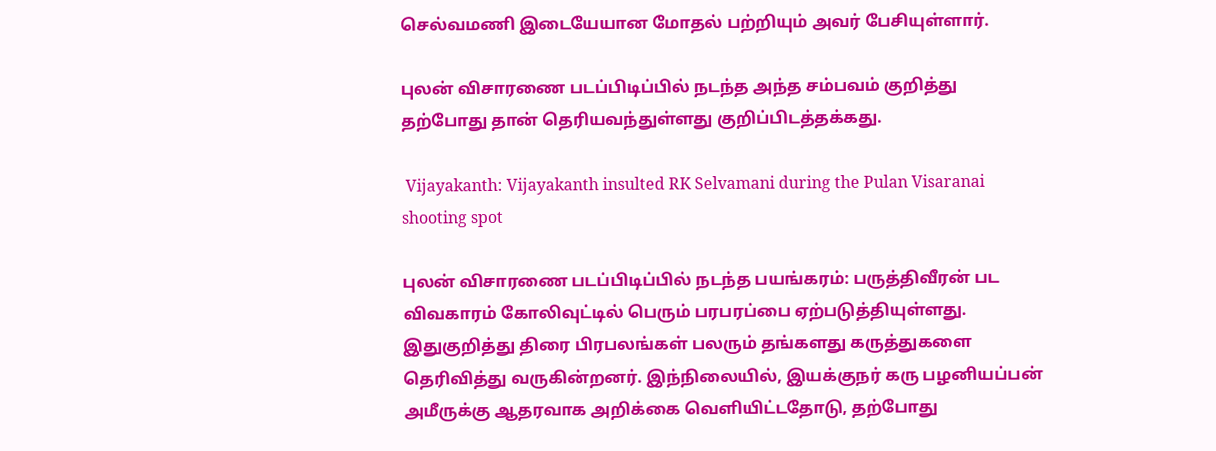செல்வமணி இடையேயான மோதல் பற்றியும் அவர் பேசியுள்ளார்.

புலன் விசாரணை படப்பிடிப்பில் நடந்த அந்த சம்பவம் குறித்து தற்போது தான் தெரியவந்துள்ளது குறிப்பிடத்தக்கது.

 Vijayakanth: Vijayakanth insulted RK Selvamani during the Pulan Visaranai shooting spot

புலன் விசாரணை படப்பிடிப்பில் நடந்த பயங்கரம்: பருத்திவீரன் பட விவகாரம் கோலிவுட்டில் பெரும் பரபரப்பை ஏற்படுத்தியுள்ளது. இதுகுறித்து திரை பிரபலங்கள் பலரும் தங்களது கருத்துகளை தெரிவித்து வருகின்றனர். இந்நிலையில், இயக்குநர் கரு பழனியப்பன் அமீருக்கு ஆதரவாக அறிக்கை வெளியிட்டதோடு, தற்போது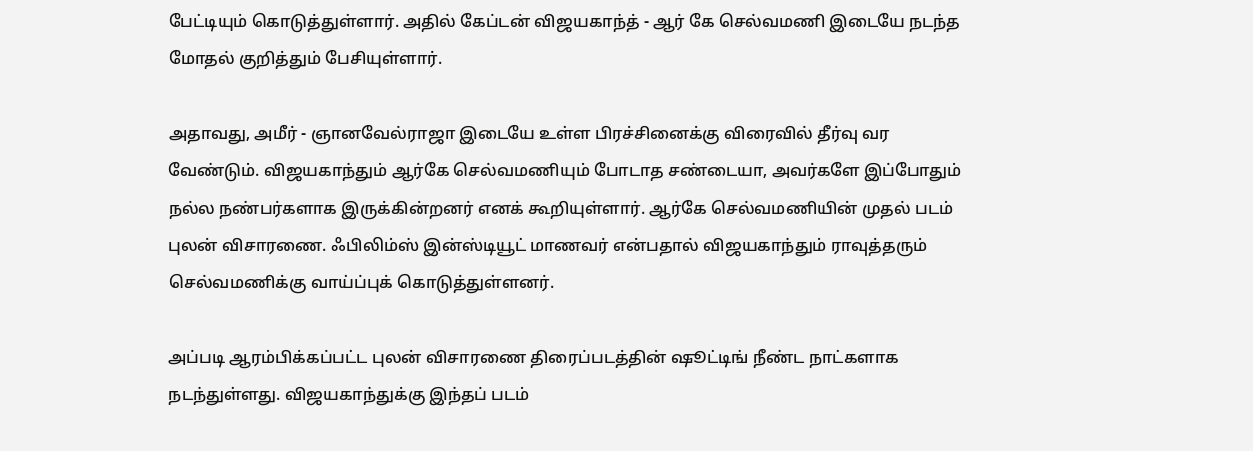பேட்டியும் கொடுத்துள்ளார். அதில் கேப்டன் விஜயகாந்த் - ஆர் கே செல்வமணி இடையே நடந்த மோதல் குறித்தும் பேசியுள்ளார்.

அதாவது, அமீர் - ஞானவேல்ராஜா இடையே உள்ள பிரச்சினைக்கு விரைவில் தீர்வு வர வேண்டும். விஜயகாந்தும் ஆர்கே செல்வமணியும் போடாத சண்டையா, அவர்களே இப்போதும் நல்ல நண்பர்களாக இருக்கின்றனர் எனக் கூறியுள்ளார். ஆர்கே செல்வமணியின் முதல் படம் புலன் விசாரணை. ஃபிலிம்ஸ் இன்ஸ்டியூட் மாணவர் என்பதால் விஜயகாந்தும் ராவுத்தரும் செல்வமணிக்கு வாய்ப்புக் கொடுத்துள்ளனர்.

அப்படி ஆரம்பிக்கப்பட்ட புலன் விசாரணை திரைப்படத்தின் ஷூட்டிங் நீண்ட நாட்களாக நடந்துள்ளது. விஜயகாந்துக்கு இந்தப் படம்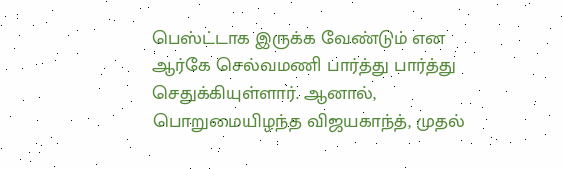பெஸ்ட்டாக இருக்க வேண்டும் என ஆர்கே செல்வமணி பார்த்து பார்த்து செதுக்கியுள்ளார். ஆனால், பொறுமையிழந்த விஜயகாந்த், முதல்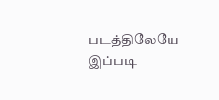படத்திலேயே இப்படி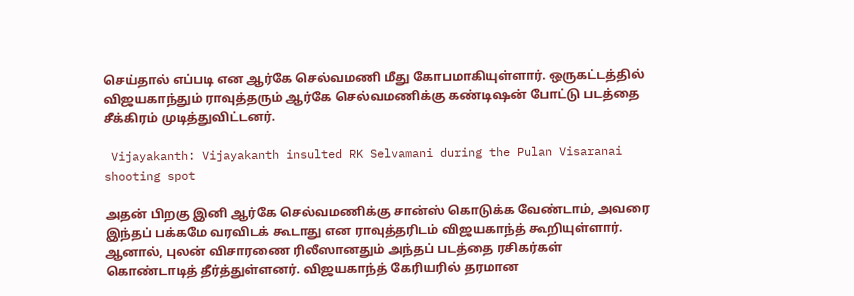செய்தால் எப்படி என ஆர்கே செல்வமணி மீது கோபமாகியுள்ளார். ஒருகட்டத்தில் விஜயகாந்தும் ராவுத்தரும் ஆர்கே செல்வமணிக்கு கண்டிஷன் போட்டு படத்தை சீக்கிரம் முடித்துவிட்டனர்.

 Vijayakanth: Vijayakanth insulted RK Selvamani during the Pulan Visaranai shooting spot

அதன் பிறகு இனி ஆர்கே செல்வமணிக்கு சான்ஸ் கொடுக்க வேண்டாம், அவரை இந்தப் பக்கமே வரவிடக் கூடாது என ராவுத்தரிடம் விஜயகாந்த் கூறியுள்ளார். ஆனால், புலன் விசாரணை ரிலீஸானதும் அந்தப் படத்தை ரசிகர்கள் கொண்டாடித் தீர்த்துள்ளனர். விஜயகாந்த் கேரியரில் தரமான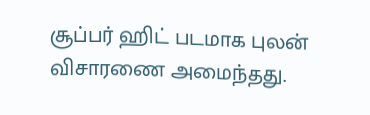சூப்பர் ஹிட் படமாக புலன் விசாரணை அமைந்தது.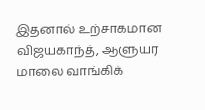இதனால் உற்சாகமான விஜயகாந்த், ஆளுயர மாலை வாங்கிக்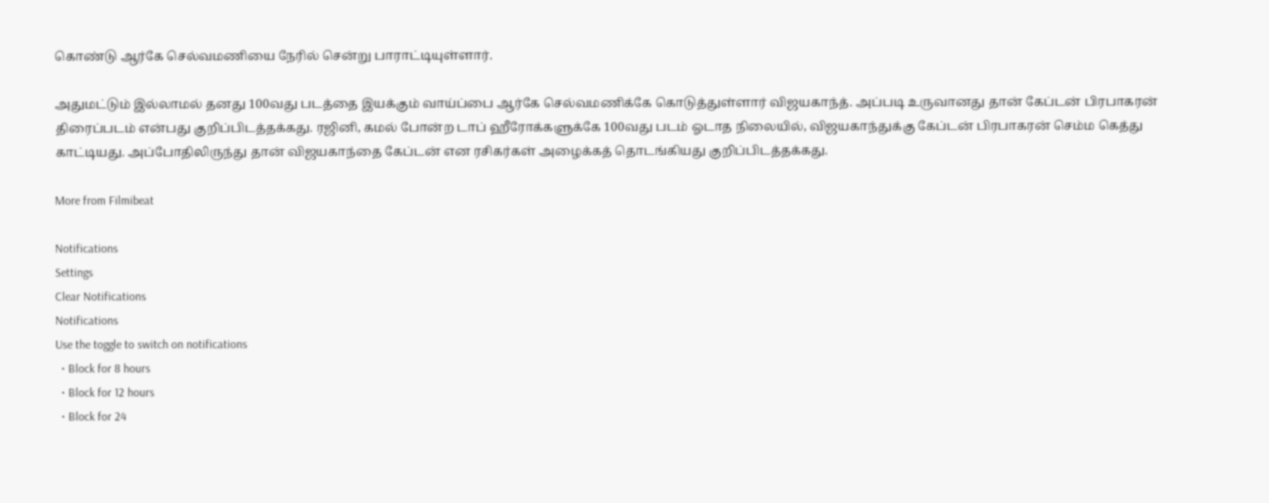கொண்டு ஆர்கே செல்வமணியை நேரில் சென்று பாராட்டியுள்ளார்.

அதுமட்டும் இல்லாமல் தனது 100வது படத்தை இயக்கும் வாய்ப்பை ஆர்கே செல்வமணிக்கே கொடுத்துள்ளார் விஜயகாந்த். அப்படி உருவானது தான் கேப்டன் பிரபாகரன் திரைப்படம் என்பது குறிப்பிடத்தக்கது. ரஜினி, கமல் போன்ற டாப் ஹீரோக்களுக்கே 100வது படம் ஓடாத நிலையில், விஜயகாந்துக்கு கேப்டன் பிரபாகரன் செம்ம கெத்து காட்டியது. அப்போதிலிருந்து தான் விஜயகாந்தை கேப்டன் என ரசிகர்கள் அழைக்கத் தொடங்கியது குறிப்பிடத்தக்கது.

More from Filmibeat

Notifications
Settings
Clear Notifications
Notifications
Use the toggle to switch on notifications
  • Block for 8 hours
  • Block for 12 hours
  • Block for 24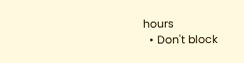hours
  • Don't block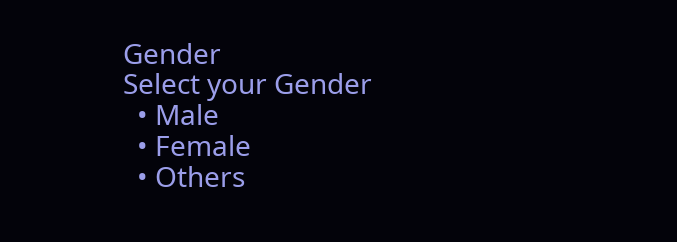Gender
Select your Gender
  • Male
  • Female
  • Others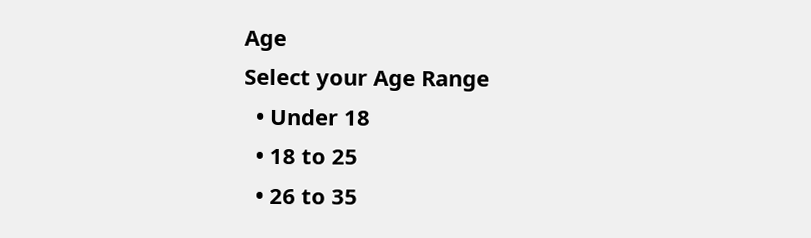Age
Select your Age Range
  • Under 18
  • 18 to 25
  • 26 to 35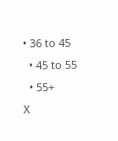• 36 to 45
  • 45 to 55
  • 55+
X